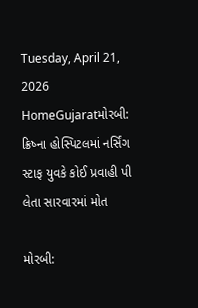Tuesday, April 21, 2026
HomeGujaratમોરબી: ક્રિષ્ના હોસ્પિટલમાં નર્સિંગ સ્ટાફ યુવકે કોઈ પ્રવાહી પી લેતા સારવારમાં મોત

મોરબી: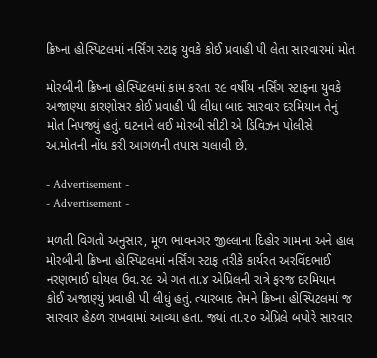ક્રિષ્ના હોસ્પિટલમાં નર્સિંગ સ્ટાફ યુવકે કોઈ પ્રવાહી પી લેતા સારવારમાં મોત

મોરબીની ક્રિષ્ના હોસ્પિટલમાં કામ કરતા ૨૯ વર્ષીય નર્સિંગ સ્ટાફના યુવકે અજાણ્યા કારણોસર કોઈ પ્રવાહી પી લીધા બાદ સારવાર દરમિયાન તેનું મોત નિપજ્યું હતું. ઘટનાને લઈ મોરબી સીટી એ ડિવિઝન પોલીસે અ.મોતની નોંધ કરી આગળની તપાસ ચલાવી છે.

- Advertisement -
- Advertisement -

મળતી વિગતો અનુસાર, મૂળ ભાવનગર જીલ્લાના દિહોર ગામના અને હાલ મોરબીની ક્રિષ્ના હોસ્પિટલમાં નર્સિંગ સ્ટાફ તરીકે કાર્યરત અરવિંદભાઈ નરણભાઈ ઘોયલ ઉવ.૨૯ એ ગત તા.૪ એપ્રિલની રાત્રે ફરજ દરમિયાન કોઈ અજાણ્યું પ્રવાહી પી લીધું હતું. ત્યારબાદ તેમને ક્રિષ્ના હોસ્પિટલમાં જ સારવાર હેઠળ રાખવામાં આવ્યા હતા. જ્યાં તા.૨૦ એપ્રિલે બપોરે સારવાર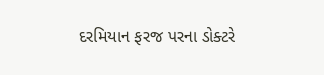દરમિયાન ફરજ પરના ડોક્ટરે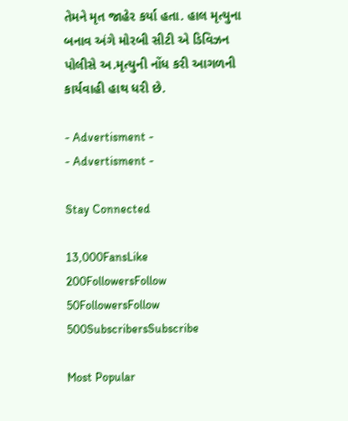તેમને મૃત જાહેર કર્યા હતા. હાલ મૃત્યુના બનાવ અંગે મોરબી સીટી એ ડિવિઝન પોલીસે અ.મૃત્યુની નોંધ કરી આગળની કાર્યવાહી હાથ ધરી છે.

- Advertisment -
- Advertisment -

Stay Connected

13,000FansLike
200FollowersFollow
50FollowersFollow
500SubscribersSubscribe

Most Popular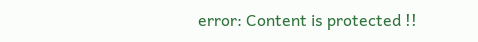error: Content is protected !!